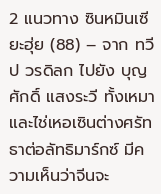2 แนวทาง ซินหมินเซียะฮุ่ย (88) – จาก ทวีป วรดิลก ไปยัง บุญศักดิ์ แสงระวี ทั้งเหมาและไช่เหอเซินต่างศรัทธาต่อลัทธิมาร์กซ์ มีความเห็นว่าจีนจะ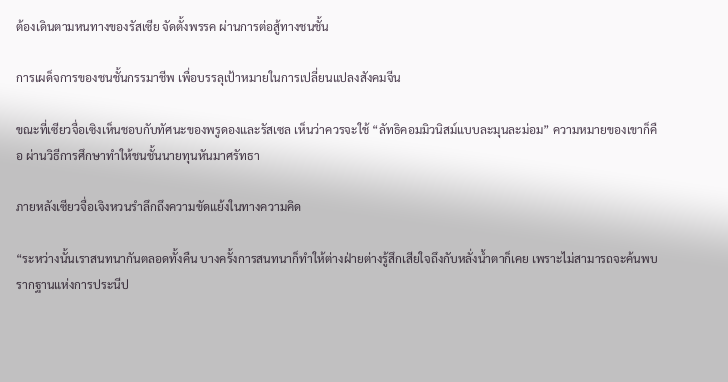ต้องเดินตามหนทางของรัสเซีย จัดตั้งพรรค ผ่านการต่อสู้ทางชนชั้น

การเผด็จการของชนชั้นกรรมาชีพ เพื่อบรรลุเป้าหมายในการเปลี่ยนแปลงสังคมจีน

ขณะที่เซียวจื่อเซิงเห็นชอบกับทัศนะของพรูดองและรัสเซล เห็นว่าควรจะใช้ “ลัทธิคอมมิวนิสม์แบบละมุนละม่อม” ความหมายของเขาก็คือ ผ่านวิธีการศึกษาทำให้ชนชั้นนายทุนหันมาศรัทธา

ภายหลังเซียวจื่อเจิงหวนรำลึกถึงความขัดแย้งในทางความคิด

“ระหว่างนั้นเราสนทนากันตลอดทั้งคืน บางครั้งการสนทนาก็ทำให้ต่างฝ่ายต่างรู้สึกเสียใจถึงกับหลั่งน้ำตาก็เคย เพราะไม่สามารถจะค้นพบรากฐานแห่งการประนีป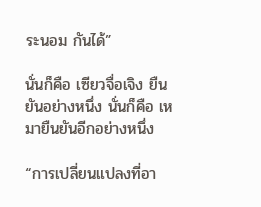ระนอม กันได้”

นั่นก็คือ เซียวจื่อเจิง ยืนยันอย่างหนึ่ง นั่นก็คือ เหมายืนยันอีกอย่างหนึ่ง

“การเปลี่ยนแปลงที่อา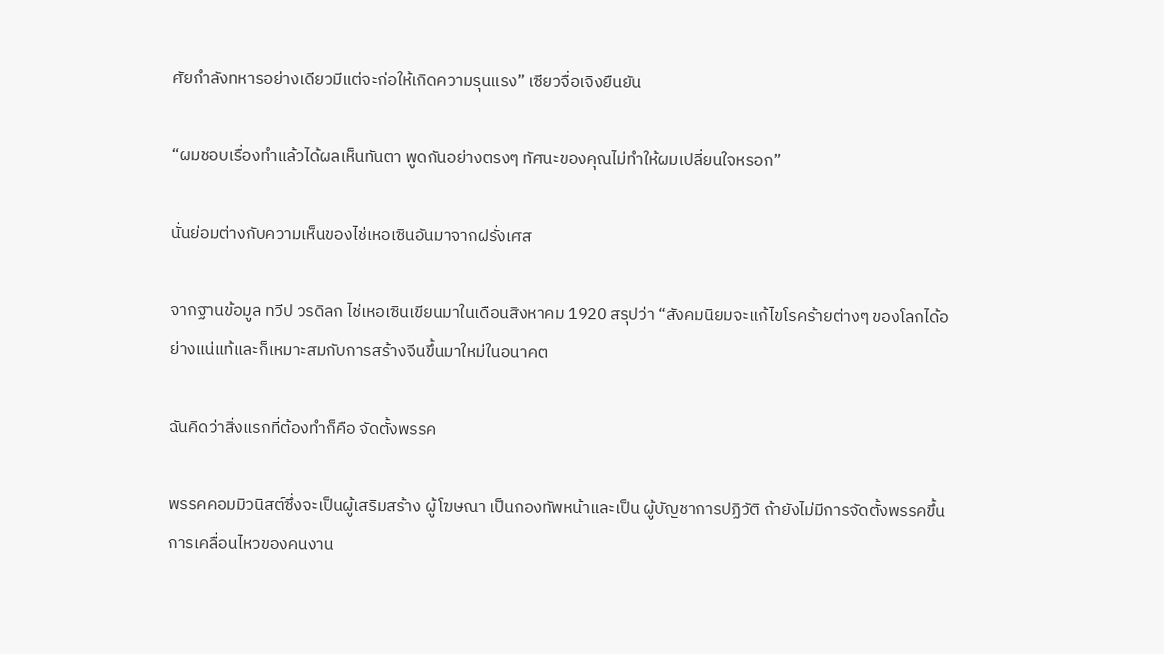ศัยกำลังทหารอย่างเดียวมีแต่จะก่อให้เกิดความรุนแรง” เซียวจื่อเจิงยืนยัน

“ผมชอบเรื่องทำแล้วได้ผลเห็นทันตา พูดกันอย่างตรงๆ ทัศนะของคุณไม่ทำให้ผมเปลี่ยนใจหรอก”

นั่นย่อมต่างกับความเห็นของไช่เหอเซินอันมาจากฝรั่งเศส

จากฐานข้อมูล ทวีป วรดิลก ไช่เหอเซินเขียนมาในเดือนสิงหาคม 1920 สรุปว่า “สังคมนิยมจะแก้ไขโรคร้ายต่างๆ ของโลกได้อย่างแน่แท้และก็เหมาะสมกับการสร้างจีนขึ้นมาใหม่ในอนาคต

ฉันคิดว่าสิ่งแรกที่ต้องทำก็คือ จัดตั้งพรรค

พรรคคอมมิวนิสต์ซึ่งจะเป็นผู้เสริมสร้าง ผู้โฆษณา เป็นกองทัพหน้าและเป็น ผู้บัญชาการปฏิวัติ ถ้ายังไม่มีการจัดตั้งพรรคขึ้น การเคลื่อนไหวของคนงาน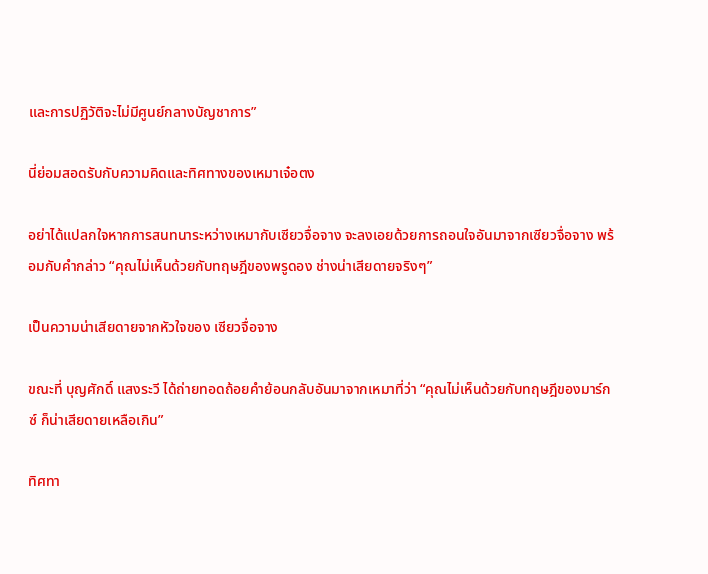และการปฏิวัติจะไม่มีศูนย์กลางบัญชาการ”

นี่ย่อมสอดรับกับความคิดและทิศทางของเหมาเจ๋อตง

อย่าได้แปลกใจหากการสนทนาระหว่างเหมากับเซียวจื่อจาง จะลงเอยด้วยการถอนใจอันมาจากเซียวจื่อจาง พร้อมกับคำกล่าว “คุณไม่เห็นด้วยกับทฤษฎีของพรูดอง ช่างน่าเสียดายจริงๆ”

เป็นความน่าเสียดายจากหัวใจของ เซียวจื่อจาง

ขณะที่ บุญศักดิ์ แสงระวี ได้ถ่ายทอดถ้อยคำย้อนกลับอันมาจากเหมาที่ว่า “คุณไม่เห็นด้วยกับทฤษฎีของมาร์กซ์ ก็น่าเสียดายเหลือเกิน”

ทิศทา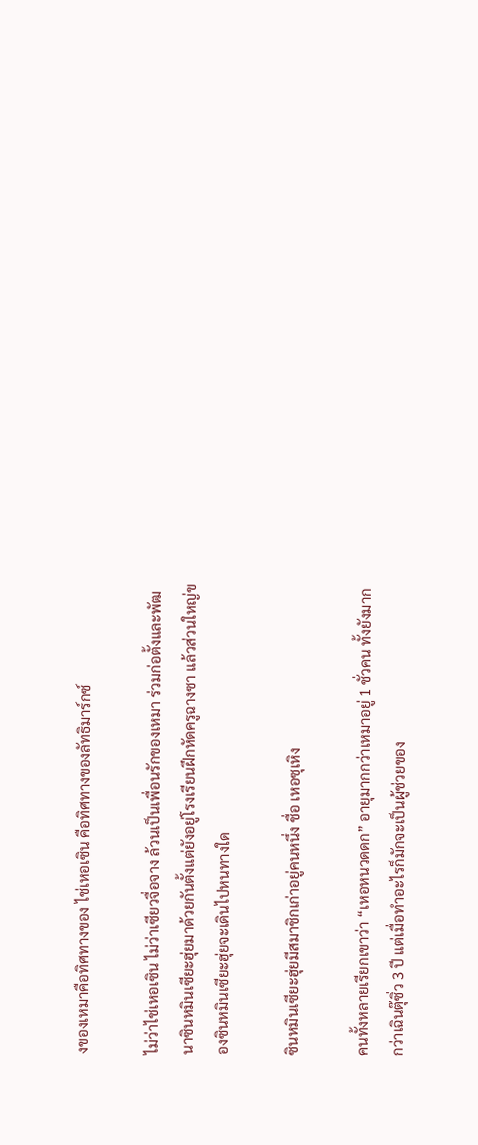งของเหมาคือทิศทางของ ไช่เหอเซิน คือทิศทางของลัทธิมาร์กซ์

ไม่ว่าไช่เหอเซิน ไม่ว่าเซียวจื่อจาง ล้วนเป็นเพื่อนรักของเหมา ร่วมก่อตั้งและพัฒนาซินหมินเซียะฮุ่ยมาด้วยกันตั้งแต่ยังอยู่โรงเรียนฝึกหัดครูฉางซา แล้วส่วนใหญ่ของซินหมินเซียะฮุ่ยจะเดินไปหนทางใด

ซินหมินเซียะฮุ่ยมีสมาชิกเก่าอยู่คนหนึ่ง ชื่อ เหอซุเหิง

คนทั้งหลายเรียกเขาว่า “เหอหนวดดก” อายุมากกว่าเหมาอยู่ 1 ชั่วคน ทั้งยังมากกว่าเฉินตุ๊ซิ่ว 3 ปี แต่เมื่อทำอะไรก็มักจะเป็นผู้ช่วยของ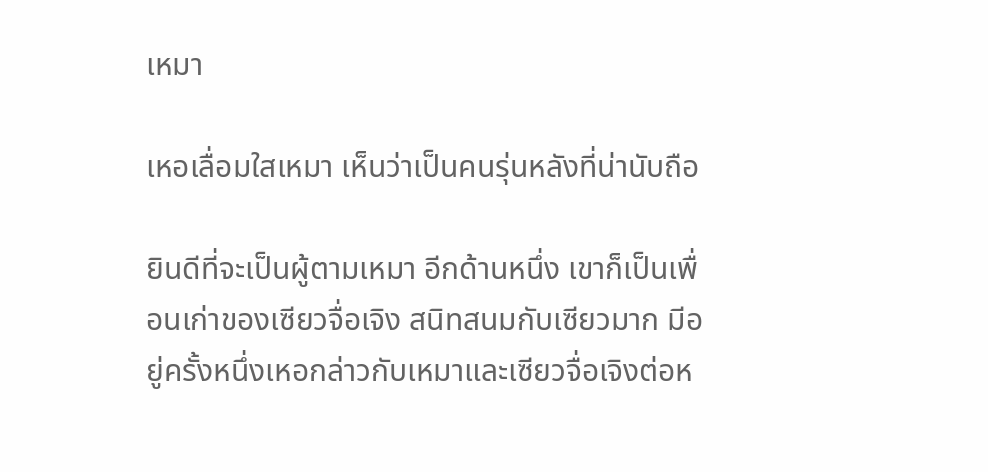เหมา

เหอเลื่อมใสเหมา เห็นว่าเป็นคนรุ่นหลังที่น่านับถือ

ยินดีที่จะเป็นผู้ตามเหมา อีกด้านหนึ่ง เขาก็เป็นเพื่อนเก่าของเซียวจื่อเจิง สนิทสนมกับเซียวมาก มีอยู่ครั้งหนึ่งเหอกล่าวกับเหมาและเซียวจื่อเจิงต่อห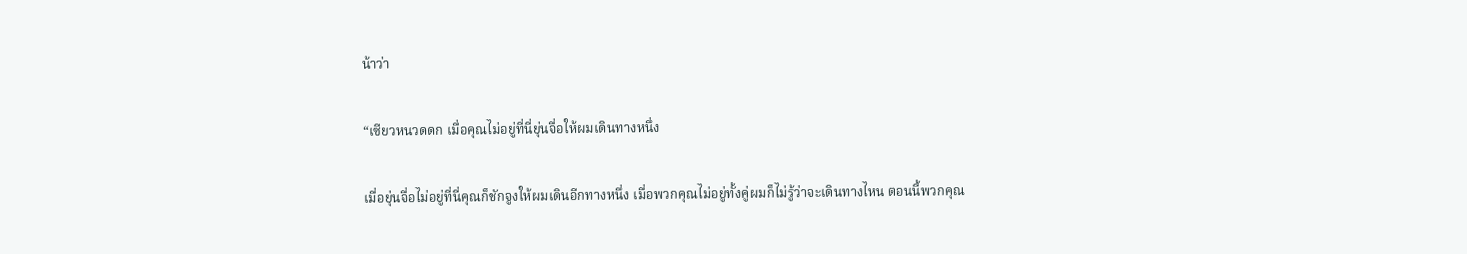น้าว่า

“เซียวหนวดดก เมื่อคุณไม่อยู่ที่นี่ยุ่นจื่อให้ผมเดินทางหนึ่ง

เมื่อยุ่นจื่อไม่อยู่ที่นี่คุณก็ชักจูงให้ผมเดินอีกทางหนึ่ง เมื่อพวกคุณไม่อยู่ทั้งคู่ผมก็ไม่รู้ว่าจะเดินทางไหน ตอนนี้พวกคุณ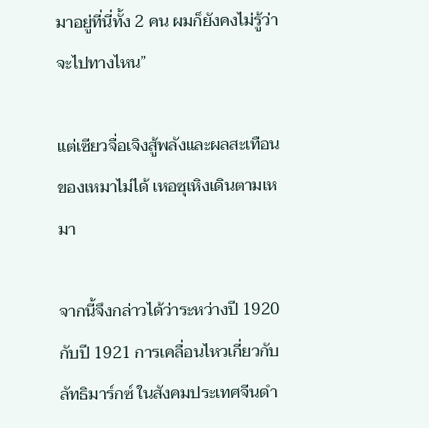มาอยู่ที่นี่ทั้ง 2 คน ผมก็ยังคงไม่รู้ว่าจะไปทางไหน”

แต่เซียวจื่อเจิงสู้พลังและผลสะเทือนของเหมาไม่ได้ เหอซุเหิงเดินตามเหมา

จากนี้จึงกล่าวได้ว่าระหว่างปี 1920 กับปี 1921 การเคลื่อนไหวเกี่ยวกับลัทธิมาร์กซ์ ในสังคมประเทศจีนดำ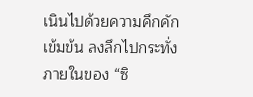เนินไปด้วยความคึกคักเข้มข้น ลงลึกไปกระทั่งภายในของ “ซิ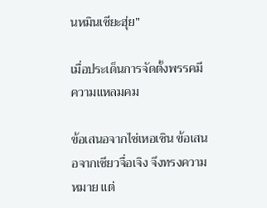นหมินเซียะฮุ่ย”

เมื่อประเด็นการจัดตั้งพรรคมีความแหลมคม

ข้อเสนอจากไช่เหอเซิน ข้อเสนอจากเซียวจื่อเจิง จึงทรงความหมาย แต่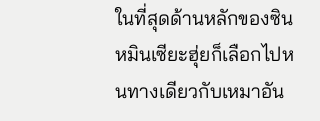ในที่สุดด้านหลักของซินหมินเซียะฮุ่ยก็เลือกไปหนทางเดียวกับเหมาอัน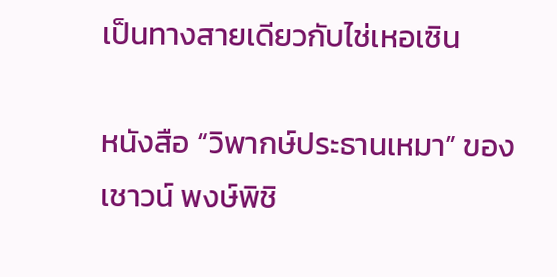เป็นทางสายเดียวกับไช่เหอเซิน

หนังสือ “วิพากษ์ประธานเหมา” ของ เชาวน์ พงษ์พิชิ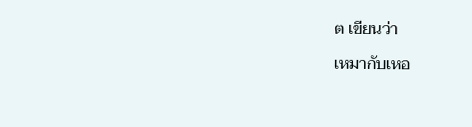ต เขียนว่า

เหมากับเหอ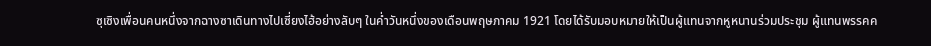ซุเซิงเพื่อนคนหนึ่งจากฉางซาเดินทางไปเซี่ยงไฮ้อย่างลับๆ ในค่ำวันหนึ่งของเดือนพฤษภาคม 1921 โดยได้รับมอบหมายให้เป็นผู้แทนจากหูหนานร่วมประชุม ผู้แทนพรรคค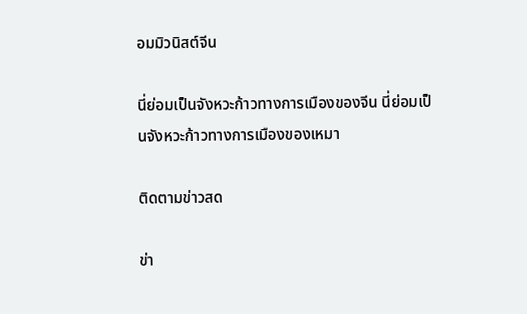อมมิวนิสต์จีน

นี่ย่อมเป็นจังหวะก้าวทางการเมืองของจีน นี่ย่อมเป็นจังหวะก้าวทางการเมืองของเหมา

ติดตามข่าวสด

ข่า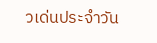วเด่นประจำวัน